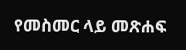የመስመር ላይ መጽሐፍ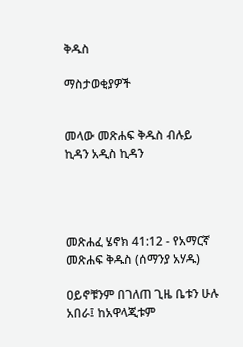ቅዱስ

ማስታወቂያዎች


መላው መጽሐፍ ቅዱስ ብሉይ ኪዳን አዲስ ኪዳን




መጽሐፈ ሄኖክ 41:12 - የአማርኛ መጽሐፍ ቅዱስ (ሰማንያ አሃዱ)

ዐይኖቹንም በገለጠ ጊዜ ቤቱን ሁሉ አበራ፤ ከአዋላጂቱም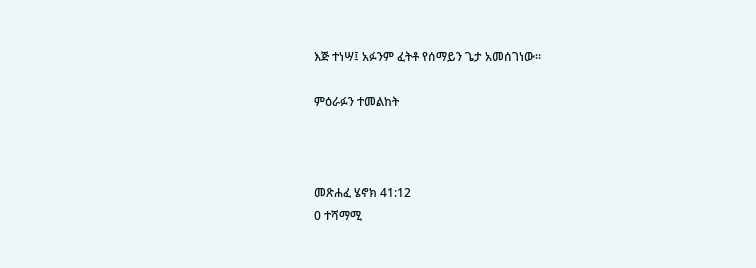እጅ ተነሣ፤ አፉንም ፈትቶ የሰማይን ጌታ አመሰገነው።

ምዕራፉን ተመልከት



መጽሐፈ ሄኖክ 41:12
0 ተሻማሚ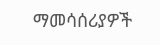ማመሳሰሪያዎች